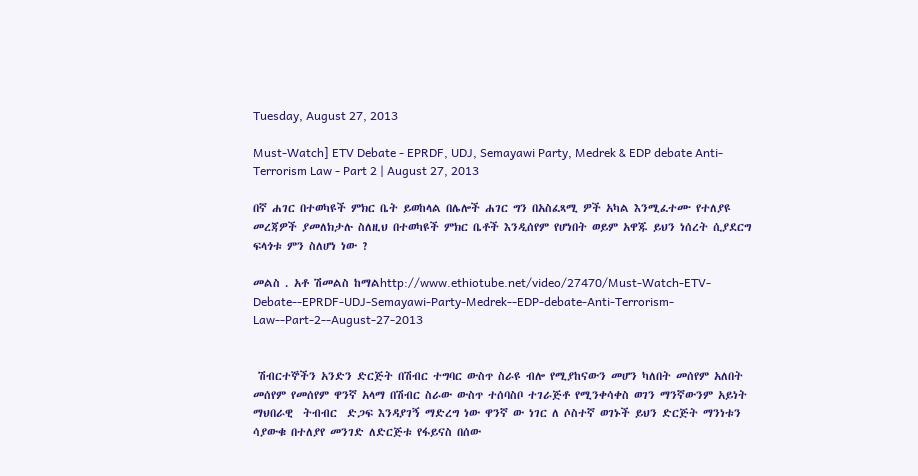Tuesday, August 27, 2013

Must-Watch] ETV Debate - EPRDF, UDJ, Semayawi Party, Medrek & EDP debate Anti-Terrorism Law - Part 2 | August 27, 2013

በኛ ሐገር በተወካዩች ምክር ቤት ይወከላል በሌሎች ሐገር ግን በአስፈጻሚ ዎች አካል እንሚፈተሙ የተለያዩ መረጃዎች ያመለክታሉ ስለዚህ በተወካዩች ምክር ቤቶች እንዲሰየም የሆነበት ወይም አዋጁ ይህን ነሰረት ሲያደርግ ፍላጎቱ ምን ስለሆነ ነው ?

መልስ . አቶ ሽመልስ ከማልhttp://www.ethiotube.net/video/27470/Must-Watch-ETV-Debate--EPRDF-UDJ-Semayawi-Party-Medrek--EDP-debate-Anti-Terrorism-Law--Part-2--August-27-2013


 ሽብርተኞችን አንድን ድርጅት በሽብር ተግባር ውስጥ ስራዩ ብሎ የሚያከናውን መሆን ካለበት መሰየም አለበት መሰየም የመሰየም ዋንኛ አላማ በሽብር ስራው ውስጥ ተሰባስቦ ተገራጅቶ የሚንቀሳቀስ ወገን ማንኛውንም አይነት ማህበራዊ  ትብብር  ድጋፍ እንዳያገኝ ማድረግ ነው ዋንኛ ው ነገር ለ ሶስተኛ ወገኑች ይህን ድርጅት ማንነቱን ሳያውቁ በተለያየ መንገድ ለድርጅቱ የፋይናስ በሰው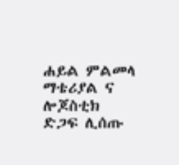ሐይል ምልመላ ማቴሪያል ና ሎጆስቲክ ድጋፍ ሊሰጡ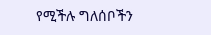የሚችሉ ግለሰቦችን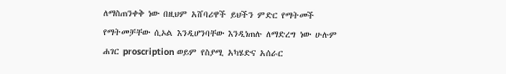ለማስጠንቀቅ ነው በዚህም አሸባሪዋች ይህችን ምድር የማትመች የማትመቻቸው ሲኦል እንዲሆንባቸው እንዲነጠሉ ለማድረግ ነው ሁሉም ሐገር proscription ወይም የስያሚ አካሄድና አሰራር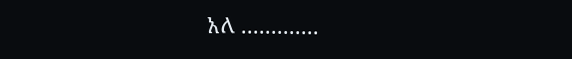አለ .............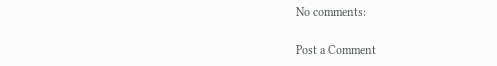No comments:

Post a Comment